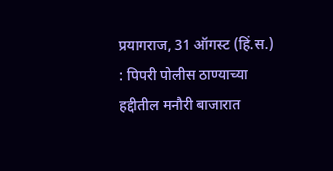प्रयागराज, 31 ऑगस्ट (हिं.स.) : पिपरी पोलीस ठाण्याच्या हद्दीतील मनौरी बाजारात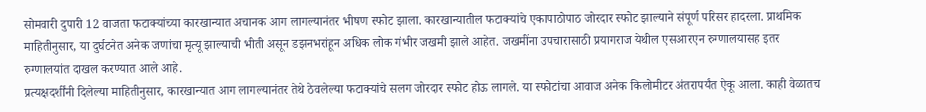सोमवारी दुपारी 12 वाजता फटाक्यांच्या कारखान्यात अचानक आग लागल्यानंतर भीषण स्फोट झाला. कारखान्यातील फटाक्यांचे एकापाठोपाठ जोरदार स्फोट झाल्याने संपूर्ण परिसर हादरला. प्राथमिक माहितीनुसार, या दुर्घटनेत अनेक जणांचा मृत्यू झाल्याची भीती असून डझनभरांहून अधिक लोक गंभीर जखमी झाले आहेत. जखमींना उपचारासाठी प्रयागराज येथील एसआरएन रुग्णालयासह इतर रुग्णालयांत दाखल करण्यात आले आहे.
प्रत्यक्षदर्शींनी दिलेल्या माहितीनुसार, कारखान्यात आग लागल्यानंतर तेथे ठेवलेल्या फटाक्यांचे सलग जोरदार स्फोट होऊ लागले. या स्फोटांचा आवाज अनेक किलोमीटर अंतरापर्यंत ऐकू आला. काही वेळातच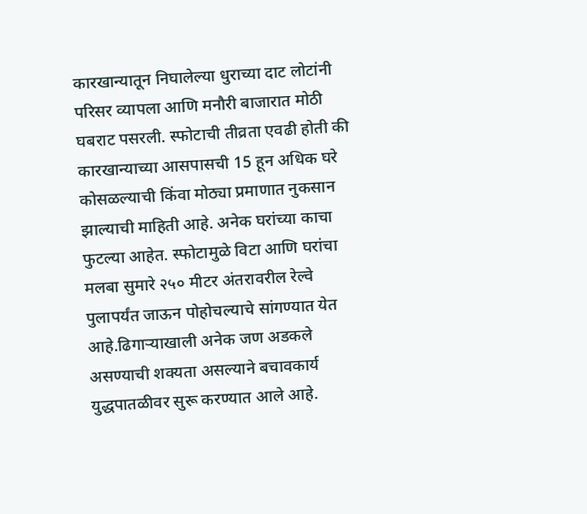कारखान्यातून निघालेल्या धुराच्या दाट लोटांनी परिसर व्यापला आणि मनौरी बाजारात मोठी घबराट पसरली. स्फोटाची तीव्रता एवढी होती की कारखान्याच्या आसपासची 15 हून अधिक घरे कोसळल्याची किंवा मोठ्या प्रमाणात नुकसान झाल्याची माहिती आहे. अनेक घरांच्या काचा फुटल्या आहेत. स्फोटामुळे विटा आणि घरांचा मलबा सुमारे २५० मीटर अंतरावरील रेल्वे पुलापर्यंत जाऊन पोहोचल्याचे सांगण्यात येत आहे.ढिगाऱ्याखाली अनेक जण अडकले असण्याची शक्यता असल्याने बचावकार्य युद्धपातळीवर सुरू करण्यात आले आहे.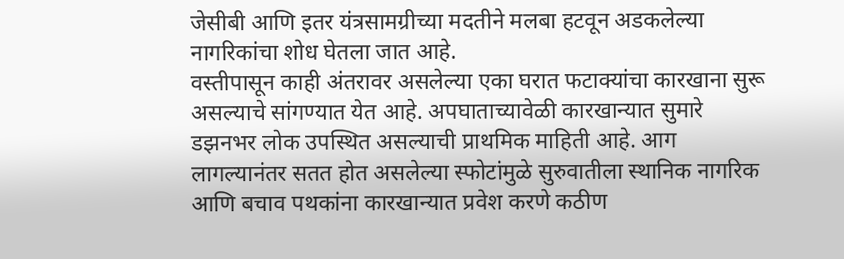जेसीबी आणि इतर यंत्रसामग्रीच्या मदतीने मलबा हटवून अडकलेल्या नागरिकांचा शोध घेतला जात आहे.
वस्तीपासून काही अंतरावर असलेल्या एका घरात फटाक्यांचा कारखाना सुरू असल्याचे सांगण्यात येत आहे. अपघाताच्यावेळी कारखान्यात सुमारे डझनभर लोक उपस्थित असल्याची प्राथमिक माहिती आहे. आग लागल्यानंतर सतत होत असलेल्या स्फोटांमुळे सुरुवातीला स्थानिक नागरिक आणि बचाव पथकांना कारखान्यात प्रवेश करणे कठीण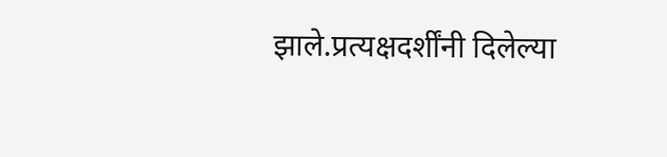झाले.प्रत्यक्षदर्शींनी दिलेल्या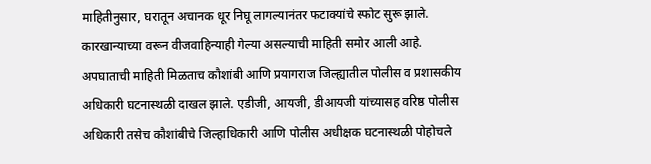माहितीनुसार, घरातून अचानक धूर निघू लागल्यानंतर फटाक्यांचे स्फोट सुरू झाले. कारखान्याच्या वरून वीजवाहिन्याही गेल्या असल्याची माहिती समोर आली आहे. अपघाताची माहिती मिळताच कौशांबी आणि प्रयागराज जिल्ह्यातील पोलीस व प्रशासकीय अधिकारी घटनास्थळी दाखल झाले. एडीजी, आयजी, डीआयजी यांच्यासह वरिष्ठ पोलीस अधिकारी तसेच कौशांबीचे जिल्हाधिकारी आणि पोलीस अधीक्षक घटनास्थळी पोहोचले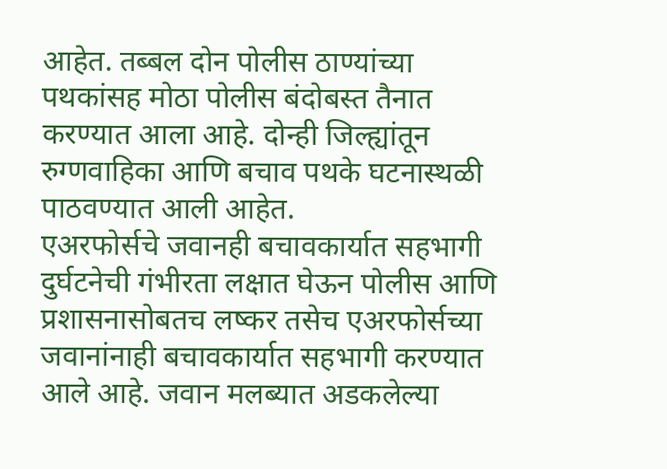आहेत. तब्बल दोन पोलीस ठाण्यांच्या पथकांसह मोठा पोलीस बंदोबस्त तैनात करण्यात आला आहे. दोन्ही जिल्ह्यांतून रुग्णवाहिका आणि बचाव पथके घटनास्थळी पाठवण्यात आली आहेत.
एअरफोर्सचे जवानही बचावकार्यात सहभागी
दुर्घटनेची गंभीरता लक्षात घेऊन पोलीस आणि प्रशासनासोबतच लष्कर तसेच एअरफोर्सच्या जवानांनाही बचावकार्यात सहभागी करण्यात आले आहे. जवान मलब्यात अडकलेल्या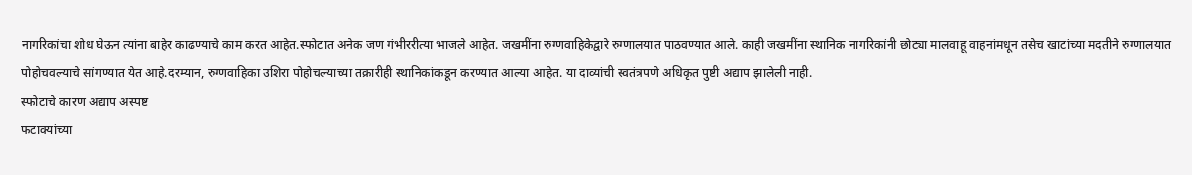नागरिकांचा शोध घेऊन त्यांना बाहेर काढण्याचे काम करत आहेत.स्फोटात अनेक जण गंभीररीत्या भाजले आहेत. जखमींना रुग्णवाहिकेद्वारे रुग्णालयात पाठवण्यात आले. काही जखमींना स्थानिक नागरिकांनी छोट्या मालवाहू वाहनांमधून तसेच खाटांच्या मदतीने रुग्णालयात पोहोचवल्याचे सांगण्यात येत आहे.दरम्यान, रुग्णवाहिका उशिरा पोहोचल्याच्या तक्रारीही स्थानिकांकडून करण्यात आल्या आहेत. या दाव्यांची स्वतंत्रपणे अधिकृत पुष्टी अद्याप झालेली नाही.
स्फोटाचे कारण अद्याप अस्पष्ट
फटाक्यांच्या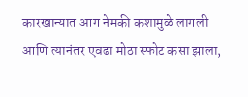कारखान्यात आग नेमकी कशामुळे लागली आणि त्यानंतर एवढा मोठा स्फोट कसा झाला,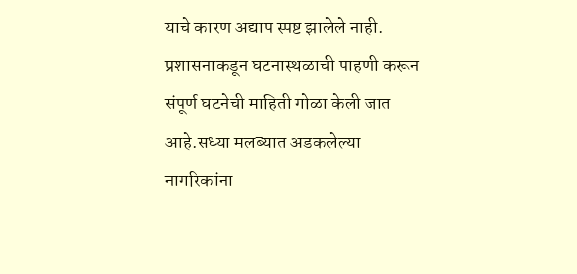याचे कारण अद्याप स्पष्ट झालेले नाही. प्रशासनाकडून घटनास्थळाची पाहणी करून संपूर्ण घटनेची माहिती गोळा केली जात आहे.सध्या मलब्यात अडकलेल्या नागरिकांना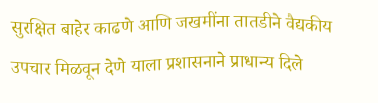सुरक्षित बाहेर काढणे आणि जखमींना तातडीने वैद्यकीय उपचार मिळवून देणे याला प्रशासनाने प्राधान्य दिले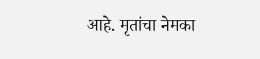आहे. मृतांचा नेमका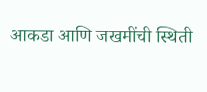आकडा आणि जखमींची स्थिती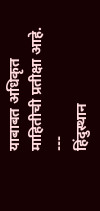याबाबत अधिकृत माहितीची प्रतीक्षा आहे.
---
हिंदुस्थान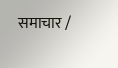समाचार /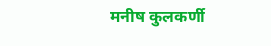मनीष कुलकर्णी